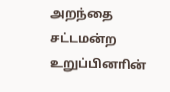அறந்தை சட்டமன்ற உறுப்பினாின்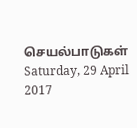செயல்பாடுகள்
Saturday, 29 April 2017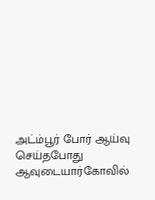அட்ம்பூர் போர் ஆய்வு செய்தபோது
ஆவுடையார்கோவில்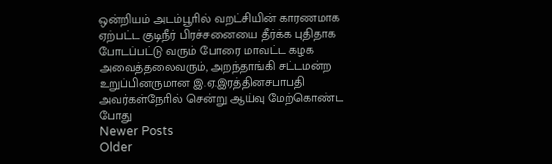ஒன்றியம் அடம்பூாில் வறட்சியின் காரணமாக ஏற்பட்ட குடிநீர் பிரச்சனையை தீர்க்க புதிதாக போடப்பட்டு வரும் போரை மாவட்ட கழக அவைத்தலைவரும், அறந்தாங்கி சட்டமன்ற உறுப்பினருமான இ.ஏ.இரத்தினசபாபதி அவர்கள்நோில் சென்று ஆய்வு மேற்கொண்ட போது
Newer Posts
Older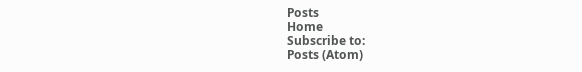Posts
Home
Subscribe to:
Posts (Atom)